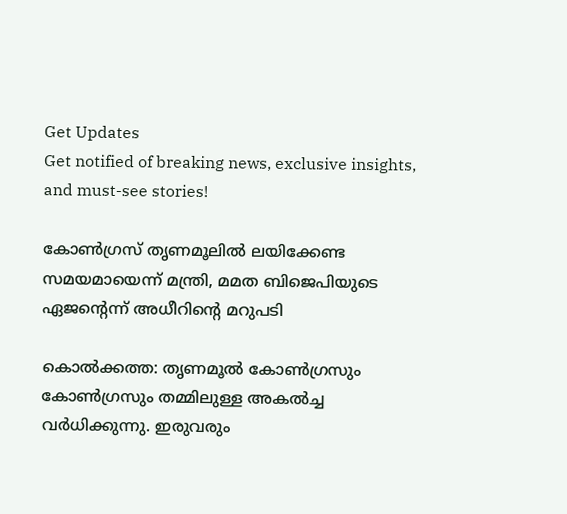Get Updates
Get notified of breaking news, exclusive insights, and must-see stories!

കോണ്‍ഗ്രസ് തൃണമൂലില്‍ ലയിക്കേണ്ട സമയമായെന്ന് മന്ത്രി, മമത ബിജെപിയുടെ ഏജന്റെന്ന് അധീറിന്റെ മറുപടി

കൊല്‍ക്കത്ത: തൃണമൂല്‍ കോണ്‍ഗ്രസും കോണ്‍ഗ്രസും തമ്മിലുള്ള അകല്‍ച്ച വര്‍ധിക്കുന്നു. ഇരുവരും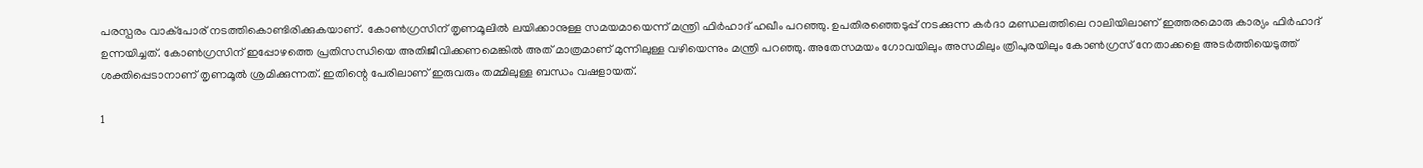പരസ്പരം വാക്‌പോര് നടത്തികൊണ്ടിരിക്കുകയാണ്. കോണ്‍ഗ്രസിന് തൃണമൂലില്‍ ലയിക്കാനുള്ള സമയമായെന്ന് മന്ത്രി ഫിര്‍ഹാദ് ഹഖീം പറഞ്ഞു. ഉപതിരഞ്ഞെടുപ്പ് നടക്കുന്ന കര്‍ദാ മണ്ഡലത്തിലെ റാലിയിലാണ് ഇത്തരമൊരു കാര്യം ഫിര്‍ഹാദ് ഉന്നയിച്ചത്. കോണ്‍ഗ്രസിന് ഇപ്പോഴത്തെ പ്രതിസന്ധിയെ അതിജീവിക്കണമെങ്കില്‍ അത് മാത്രമാണ് മുന്നിലുള്ള വഴിയെന്നും മന്ത്രി പറഞ്ഞു. അതേസമയം ഗോവയിലും അസമിലും ത്രിപുരയിലും കോണ്‍ഗ്രസ് നേതാക്കളെ അടര്‍ത്തിയെടുത്ത് ശക്തിപ്പെടാനാണ് തൃണമൂല്‍ ശ്രമിക്കുന്നത്. ഇതിന്റെ പേരിലാണ് ഇരുവരും തമ്മിലുള്ള ബന്ധം വഷളായത്.

1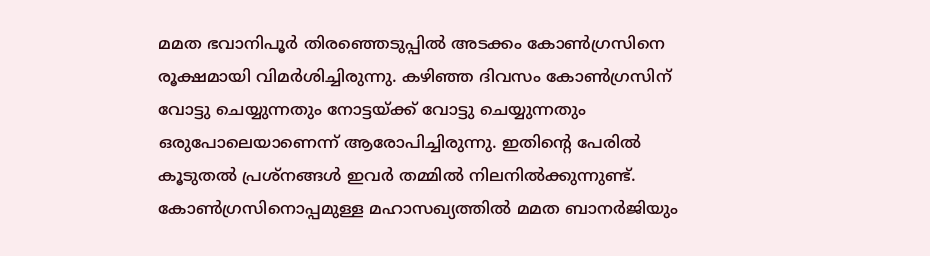മമത ഭവാനിപൂര്‍ തിരഞ്ഞെടുപ്പില്‍ അടക്കം കോണ്‍ഗ്രസിനെ രൂക്ഷമായി വിമര്‍ശിച്ചിരുന്നു. കഴിഞ്ഞ ദിവസം കോണ്‍ഗ്രസിന് വോട്ടു ചെയ്യുന്നതും നോട്ടയ്ക്ക് വോട്ടു ചെയ്യുന്നതും ഒരുപോലെയാണെന്ന് ആരോപിച്ചിരുന്നു. ഇതിന്റെ പേരില്‍ കൂടുതല്‍ പ്രശ്‌നങ്ങള്‍ ഇവര്‍ തമ്മില്‍ നിലനില്‍ക്കുന്നുണ്ട്. കോണ്‍ഗ്രസിനൊപ്പമുള്ള മഹാസഖ്യത്തില്‍ മമത ബാനര്‍ജിയും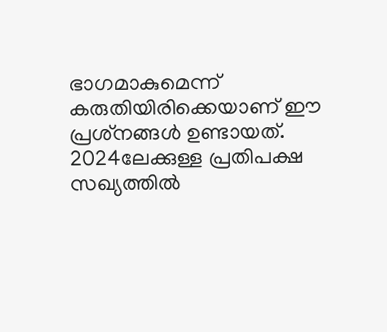ഭാഗമാകുമെന്ന് കരുതിയിരിക്കെയാണ് ഈ പ്രശ്‌നങ്ങള്‍ ഉണ്ടായത്. 2024ലേക്കുള്ള പ്രതിപക്ഷ സഖ്യത്തില്‍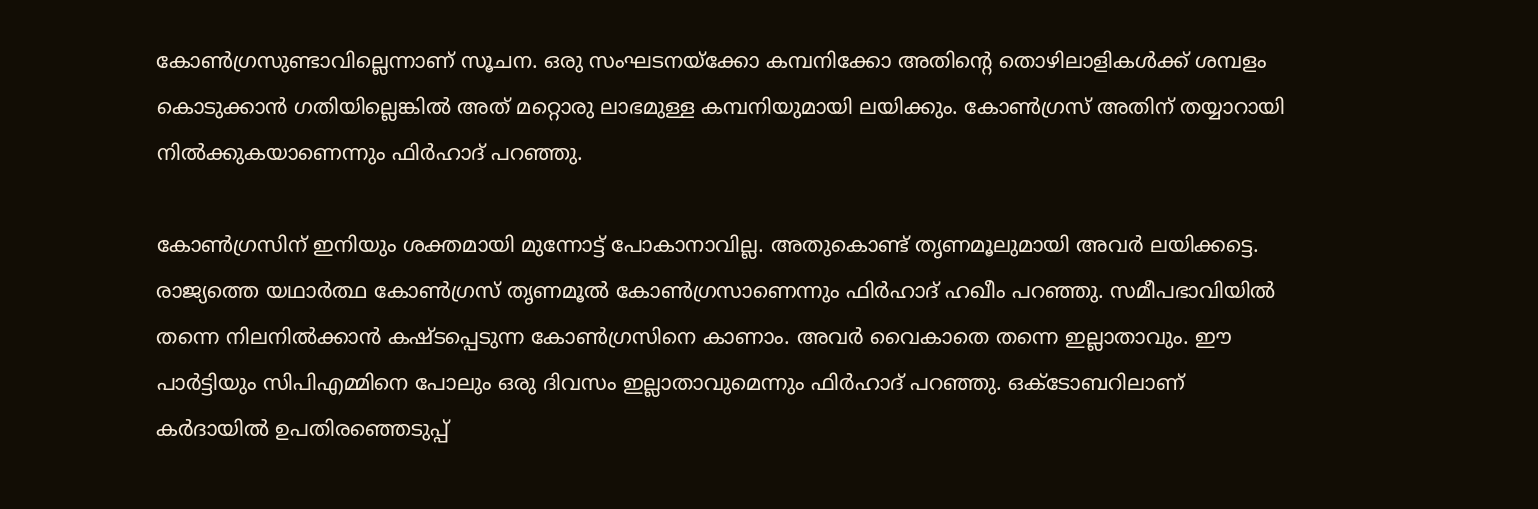കോണ്‍ഗ്രസുണ്ടാവില്ലെന്നാണ് സൂചന. ഒരു സംഘടനയ്‌ക്കോ കമ്പനിക്കോ അതിന്റെ തൊഴിലാളികള്‍ക്ക് ശമ്പളം കൊടുക്കാന്‍ ഗതിയില്ലെങ്കില്‍ അത് മറ്റൊരു ലാഭമുള്ള കമ്പനിയുമായി ലയിക്കും. കോണ്‍ഗ്രസ് അതിന് തയ്യാറായി നില്‍ക്കുകയാണെന്നും ഫിര്‍ഹാദ് പറഞ്ഞു.

കോണ്‍ഗ്രസിന് ഇനിയും ശക്തമായി മുന്നോട്ട് പോകാനാവില്ല. അതുകൊണ്ട് തൃണമൂലുമായി അവര്‍ ലയിക്കട്ടെ. രാജ്യത്തെ യഥാര്‍ത്ഥ കോണ്‍ഗ്രസ് തൃണമൂല്‍ കോണ്‍ഗ്രസാണെന്നും ഫിര്‍ഹാദ് ഹഖീം പറഞ്ഞു. സമീപഭാവിയില്‍ തന്നെ നിലനില്‍ക്കാന്‍ കഷ്ടപ്പെടുന്ന കോണ്‍ഗ്രസിനെ കാണാം. അവര്‍ വൈകാതെ തന്നെ ഇല്ലാതാവും. ഈ പാര്‍ട്ടിയും സിപിഎമ്മിനെ പോലും ഒരു ദിവസം ഇല്ലാതാവുമെന്നും ഫിര്‍ഹാദ് പറഞ്ഞു. ഒക്ടോബറിലാണ് കര്‍ദായില്‍ ഉപതിരഞ്ഞെടുപ്പ്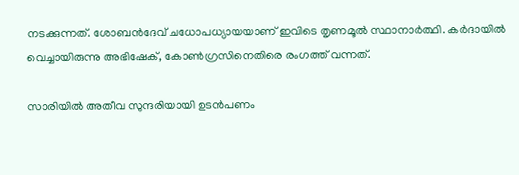നടക്കുന്നത്. ശോബന്‍ദേവ് ചധോപധ്യായയാണ് ഇവിടെ തൃണമൂല്‍ സ്ഥാനാര്‍ത്ഥി. കര്‍ദായില്‍ വെച്ചായിരുന്നു അഭിഷേക്, കോണ്‍ഗ്രസിനെതിരെ രംഗത്ത് വന്നത്.

സാരിയില്‍ അതീവ സുന്ദരിയായി ഉടന്‍പണം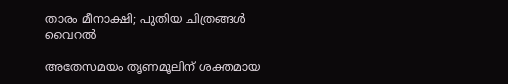താരം മീനാക്ഷി; പുതിയ ചിത്രങ്ങള്‍ വൈറല്‍

അതേസമയം തൃണമൂലിന് ശക്തമായ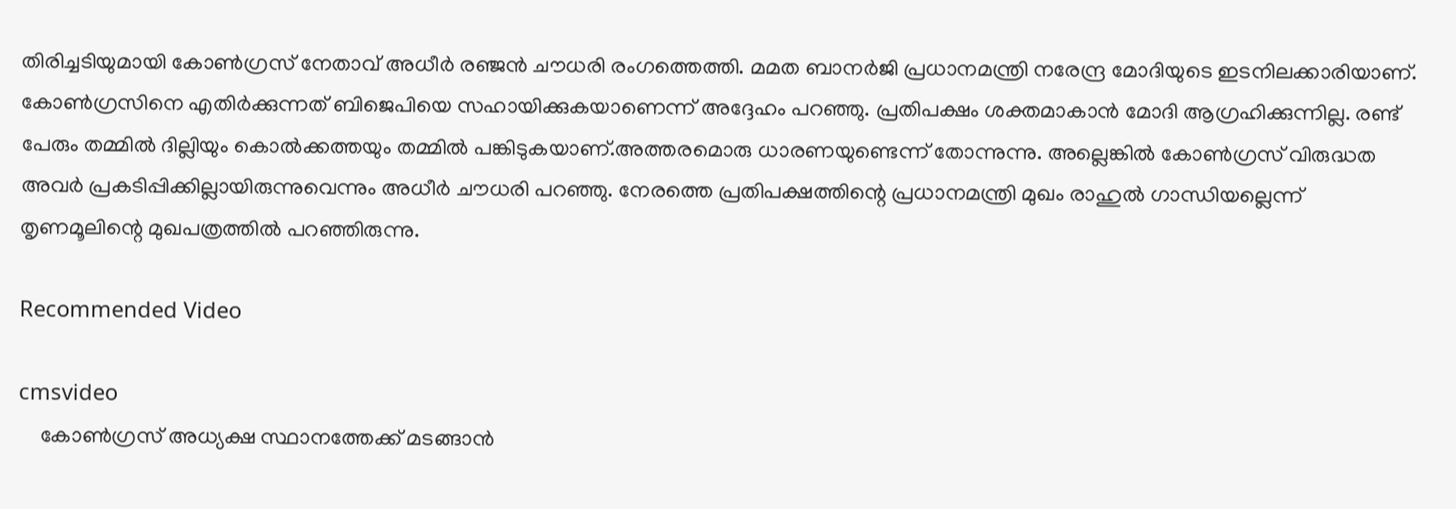തിരിച്ചടിയുമായി കോണ്‍ഗ്രസ് നേതാവ് അധീര്‍ രഞ്ജന്‍ ചൗധരി രംഗത്തെത്തി. മമത ബാനര്‍ജി പ്രധാനമന്ത്രി നരേന്ദ്ര മോദിയുടെ ഇടനിലക്കാരിയാണ്. കോണ്‍ഗ്രസിനെ എതിര്‍ക്കുന്നത് ബിജെപിയെ സഹായിക്കുകയാണെന്ന് അദ്ദേഹം പറഞ്ഞു. പ്രതിപക്ഷം ശക്തമാകാന്‍ മോദി ആഗ്രഹിക്കുന്നില്ല. രണ്ട് പേരും തമ്മില്‍ ദില്ലിയും കൊല്‍ക്കത്തയും തമ്മില്‍ പങ്കിടുകയാണ്.അത്തരമൊരു ധാരണയുണ്ടെന്ന് തോന്നുന്നു. അല്ലെങ്കില്‍ കോണ്‍ഗ്രസ് വിരുദ്ധത അവര്‍ പ്രകടിപ്പിക്കില്ലായിരുന്നുവെന്നും അധീര്‍ ചൗധരി പറഞ്ഞു. നേരത്തെ പ്രതിപക്ഷത്തിന്റെ പ്രധാനമന്ത്രി മുഖം രാഹുല്‍ ഗാന്ധിയല്ലെന്ന് തൃണമൂലിന്റെ മുഖപത്രത്തില്‍ പറഞ്ഞിരുന്നു.

Recommended Video

cmsvideo
    കോൺഗ്രസ് അധ്യക്ഷ സ്ഥാനത്തേക്ക് മടങ്ങാന്‍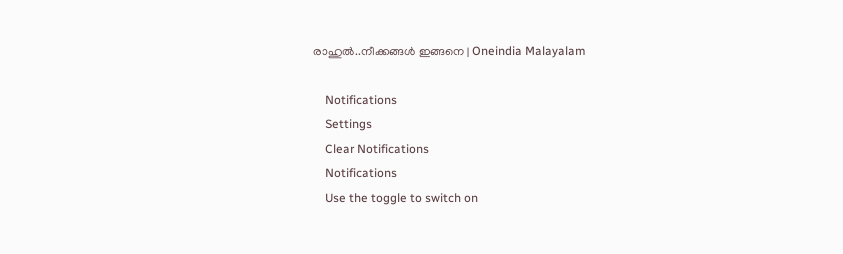രാഹുല്‍..നീക്കങ്ങൾ ഇങ്ങനെ | Oneindia Malayalam

    Notifications
    Settings
    Clear Notifications
    Notifications
    Use the toggle to switch on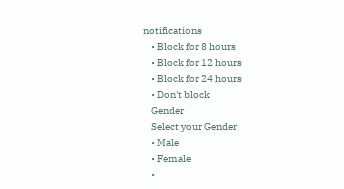notifications
    • Block for 8 hours
    • Block for 12 hours
    • Block for 24 hours
    • Don't block
    Gender
    Select your Gender
    • Male
    • Female
    •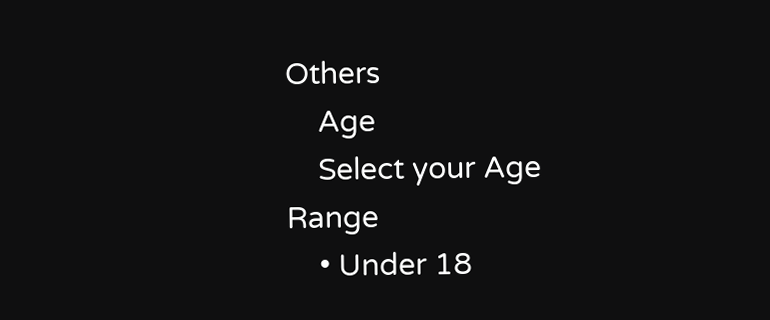Others
    Age
    Select your Age Range
    • Under 18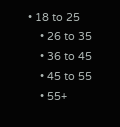• 18 to 25
    • 26 to 35
    • 36 to 45
    • 45 to 55
    • 55+